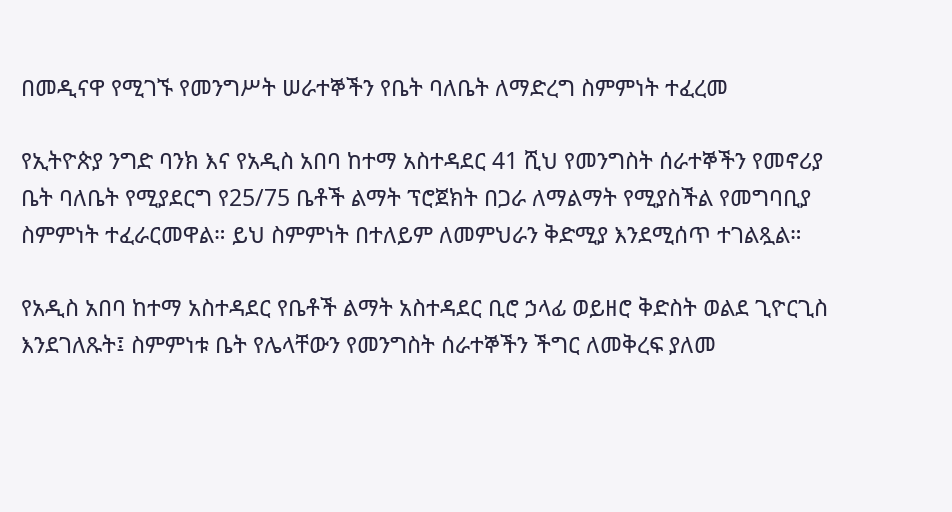በመዲናዋ የሚገኙ የመንግሥት ሠራተኞችን የቤት ባለቤት ለማድረግ ስምምነት ተፈረመ

የኢትዮጵያ ንግድ ባንክ እና የአዲስ አበባ ከተማ አስተዳደር 41 ሺህ የመንግስት ሰራተኞችን የመኖሪያ ቤት ባለቤት የሚያደርግ የ25/75 ቤቶች ልማት ፕሮጀክት በጋራ ለማልማት የሚያስችል የመግባቢያ ስምምነት ተፈራርመዋል። ይህ ስምምነት በተለይም ለመምህራን ቅድሚያ እንደሚሰጥ ተገልጿል።

የአዲስ አበባ ከተማ አስተዳደር የቤቶች ልማት አስተዳደር ቢሮ ኃላፊ ወይዘሮ ቅድስት ወልደ ጊዮርጊስ እንደገለጹት፤ ስምምነቱ ቤት የሌላቸውን የመንግስት ሰራተኞችን ችግር ለመቅረፍ ያለመ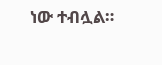ነው ተብሏል።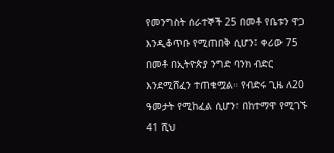የመንግስት ሰራተኞች 25 በመቶ የቤቱን ዋጋ እንዲቆጥቡ የሚጠበቅ ሲሆን፤ ቀሪው 75 በመቶ በኢትዮጵያ ንግድ ባንክ ብድር እንደሚሸፈን ተጠቁሟል። የብድሩ ጊዜ ለ20 ዓመታት የሚከፈል ሲሆን፣ በከተማዋ የሚገኙ 41 ሺህ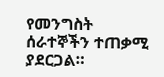የመንግስት ሰራተኞችን ተጠቃሚ ያደርጋል።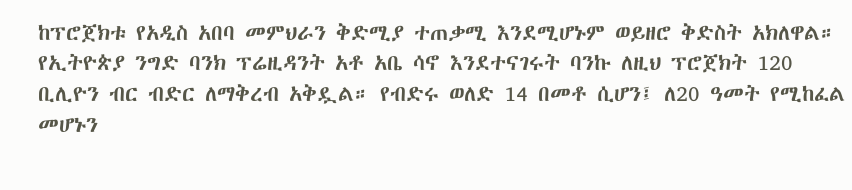ከፕሮጀክቱ የአዲስ አበባ መምህራን ቅድሚያ ተጠቃሚ እንደሚሆኑም ወይዘሮ ቅድስት አክለዋል።
የኢትዮጵያ ንግድ ባንክ ፕሬዚዳንት አቶ አቤ ሳኖ እንደተናገሩት ባንኩ ለዚህ ፕሮጀክት 120 ቢሊዮን ብር ብድር ለማቅረብ አቅዷል። የብድሩ ወለድ 14 በመቶ ሲሆን፤ ለ20 ዓመት የሚከፈል መሆኑን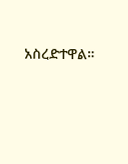አስረድተዋል።